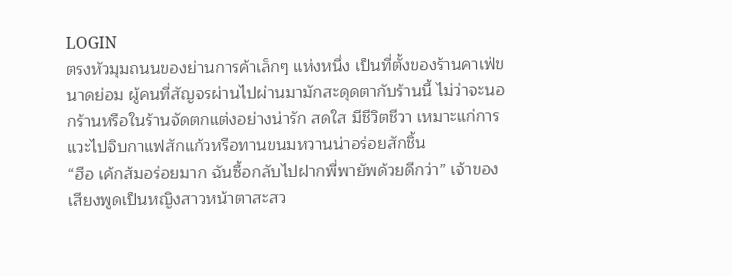LOGIN
ตรงหัวมุมถนนของย่านการค้าเล็กๆ แห่งหนึ่ง เป็นที่ตั้งของร้านคาเฟ่ขนาดย่อม ผู้คนที่สัญจรผ่านไปผ่านมามักสะดุดตากับร้านนี้ ไม่ว่าจะนอกร้านหรือในร้านจัดตกแต่งอย่างน่ารัก สดใส มีชีวิตชีวา เหมาะแก่การแวะไปจิบกาแฟสักแก้วหรือทานขนมหวานน่าอร่อยสักชิ้น
“ฮือ เค้กส้มอร่อยมาก ฉันซื้อกลับไปฝากพี่พายัพด้วยดีกว่า” เจ้าของเสียงพูดเป็นหญิงสาวหน้าตาสะสว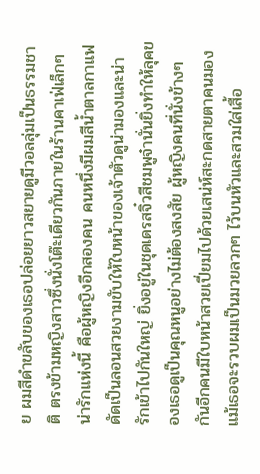ย ผมสีดำขลับของเธอปล่อยยาวสยายดูมีวอลลุ่มเป็นธรรมชาติ ตรงข้ามหญิงสาวซึ่งนั่งโต๊ะเดียวกันภายในร้านคาเฟ่เล็กๆ น่ารักแห่งนี้ คือผู้หญิงอีกสองคน คนหนึ่งมีผมสีน้ำตาลกาแฟดัดเป็นลอนสวยงามขับให้ใบหน้าของเจ้าตัวดูน่ามองและน่ารักเข้าไปกันใหญ่ ยิ่งอยู่ในชุดเดรสจิ๋วสีชมพูจ๋านั่นยิ่งทำให้ลุคของเธอดูเป็นคุณหนูอย่างไม่ต้องสงสัย ผู้หญิงคนที่นั่งข้างๆ กันอีกคนมีใบหน้าสวยเปี่ยมไปด้วยเสน่ห์สะกดสายตาคนมอง แม้เธอจะรวบผมเป็นมวยลวกๆ ไว้บนหัวและสวมใส่เสื้อ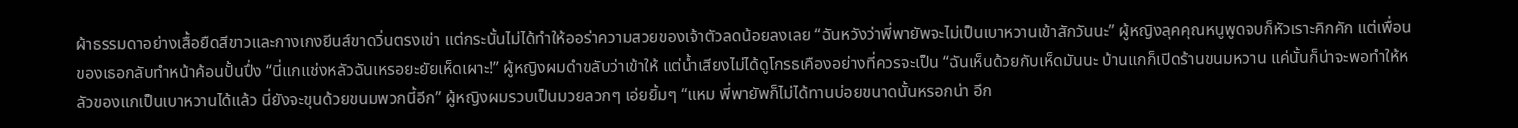ผ้าธรรมดาอย่างเสื้อยืดสีขาวและกางเกงยีนส์ขาดวิ่นตรงเข่า แต่กระนั้นไม่ได้ทำให้ออร่าความสวยของเจ้าตัวลดน้อยลงเลย “ฉันหวังว่าพี่พายัพจะไม่เป็นเบาหวานเข้าสักวันนะ” ผู้หญิงลุคคุณหนูพูดจบก็หัวเราะคิกคัก แต่เพื่อนของเธอกลับทำหน้าค้อนปั้นปึ่ง “นี่แกแช่งหลัวฉันเหรอยะยัยเห็ดเผาะ!” ผู้หญิงผมดำขลับว่าเข้าให้ แต่น้ำเสียงไม่ได้ดูโกรธเคืองอย่างที่ควรจะเป็น “ฉันเห็นด้วยกับเห็ดมันนะ บ้านแกก็เปิดร้านขนมหวาน แค่นั้นก็น่าจะพอทำให้หลัวของแกเป็นเบาหวานได้แล้ว นี่ยังจะขุนด้วยขนมพวกนี้อีก” ผู้หญิงผมรวบเป็นมวยลวกๆ เอ่ยยิ้มๆ “แหม พี่พายัพก็ไม่ได้ทานบ่อยขนาดนั้นหรอกน่า อีก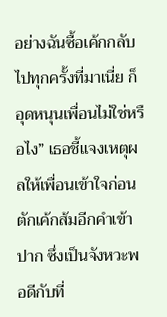อย่างฉันซื้อเค้กกลับไปทุกครั้งที่มาเนี่ย ก็อุดหนุนเพื่อนไม่ใช่หรือไง” เธอชี้แจงเหตุผลให้เพื่อนเข้าใจก่อนตักเค้กส้มอีกคำเข้าปาก ซึ่งเป็นจังหวะพอดีกับที่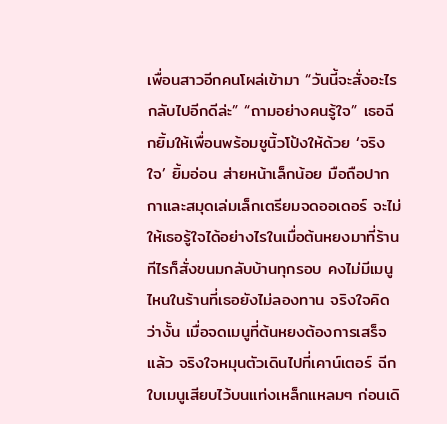เพื่อนสาวอีกคนโผล่เข้ามา “วันนี้จะสั่งอะไรกลับไปอีกดีล่ะ” “ถามอย่างคนรู้ใจ” เธอฉีกยิ้มให้เพื่อนพร้อมชูนิ้วโป้งให้ด้วย ‘จริงใจ’ ยิ้มอ่อน ส่ายหน้าเล็กน้อย มือถือปากกาและสมุดเล่มเล็กเตรียมจดออเดอร์ จะไม่ให้เธอรู้ใจได้อย่างไรในเมื่อต้นหยงมาที่ร้านทีไรก็สั่งขนมกลับบ้านทุกรอบ คงไม่มีเมนูไหนในร้านที่เธอยังไม่ลองทาน จริงใจคิดว่างั้น เมื่อจดเมนูที่ต้นหยงต้องการเสร็จแล้ว จริงใจหมุนตัวเดินไปที่เคาน์เตอร์ ฉีกใบเมนูเสียบไว้บนแท่งเหล็กแหลมๆ ก่อนเดิ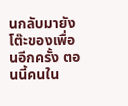นกลับมายังโต๊ะของเพื่อนอีกครั้ง ตอนนี้คนใน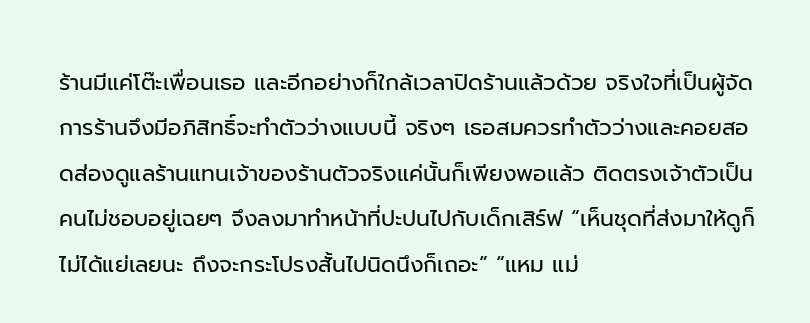ร้านมีแค่โต๊ะเพื่อนเธอ และอีกอย่างก็ใกล้เวลาปิดร้านแล้วด้วย จริงใจที่เป็นผู้จัดการร้านจึงมีอภิสิทธิ์จะทำตัวว่างแบบนี้ จริงๆ เธอสมควรทำตัวว่างและคอยสอดส่องดูแลร้านแทนเจ้าของร้านตัวจริงแค่นั้นก็เพียงพอแล้ว ติดตรงเจ้าตัวเป็นคนไม่ชอบอยู่เฉยๆ จึงลงมาทำหน้าที่ปะปนไปกับเด็กเสิร์ฟ “เห็นชุดที่ส่งมาให้ดูก็ไม่ได้แย่เลยนะ ถึงจะกระโปรงสั้นไปนิดนึงก็เถอะ” “แหม แม่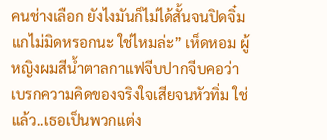คนช่างเลือก ยังไงมันก็ไม่ได้สั้นจนปิดจิ๋มแกไม่มิดหรอกนะ ใช่ไหมล่ะ” เห็ดหอม ผู้หญิงผมสีน้ำตาลกาแฟจีบปากจีบคอว่า เบรกความคิดของจริงใจเสียจนหัวทิ่ม ใช่แล้ว..เธอเป็นพวกแต่ง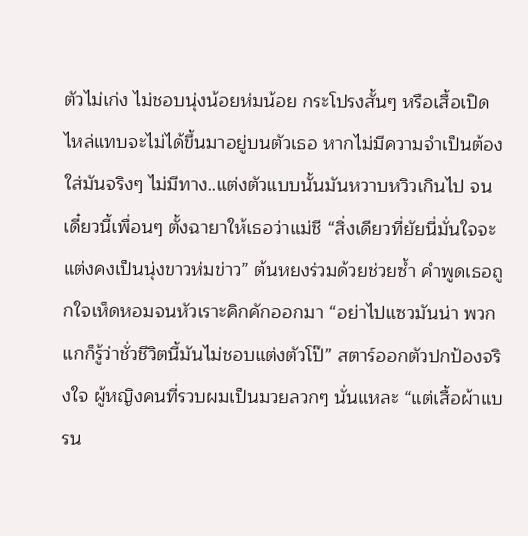ตัวไม่เก่ง ไม่ชอบนุ่งน้อยห่มน้อย กระโปรงสั้นๆ หรือเสื้อเปิดไหล่แทบจะไม่ได้ขึ้นมาอยู่บนตัวเธอ หากไม่มีความจำเป็นต้องใส่มันจริงๆ ไม่มีทาง..แต่งตัวแบบนั้นมันหวาบหวิวเกินไป จนเดี๋ยวนี้เพื่อนๆ ตั้งฉายาให้เธอว่าแม่ชี “สิ่งเดียวที่ยัยนี่มั่นใจจะแต่งคงเป็นนุ่งขาวห่มข่าว” ต้นหยงร่วมด้วยช่วยซ้ำ คำพูดเธอถูกใจเห็ดหอมจนหัวเราะคิกคักออกมา “อย่าไปแซวมันน่า พวกแกก็รู้ว่าชั่วชีวิตนี้มันไม่ชอบแต่งตัวโป๊” สตาร์ออกตัวปกป้องจริงใจ ผู้หญิงคนที่รวบผมเป็นมวยลวกๆ นั่นแหละ “แต่เสื้อผ้าแบรน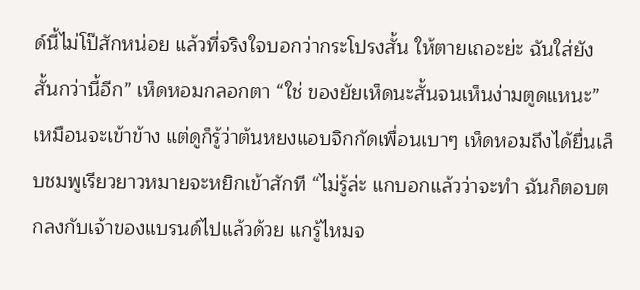ด์นี้ไม่โป๊สักหน่อย แล้วที่จริงใจบอกว่ากระโปรงสั้น ให้ตายเถอะย่ะ ฉันใส่ยังสั้นกว่านี้อีก” เห็ดหอมกลอกตา “ใช่ ของยัยเห็ดนะสั้นจนเห็นง่ามตูดแหนะ” เหมือนจะเข้าข้าง แต่ดูก็รู้ว่าต้นหยงแอบจิกกัดเพื่อนเบาๆ เห็ดหอมถึงได้ยื่นเล็บชมพูเรียวยาวหมายจะหยิกเข้าสักที “ไม่รู้ล่ะ แกบอกแล้วว่าจะทำ ฉันก็ตอบตกลงกับเจ้าของแบรนด์ไปแล้วด้วย แกรู้ไหมจ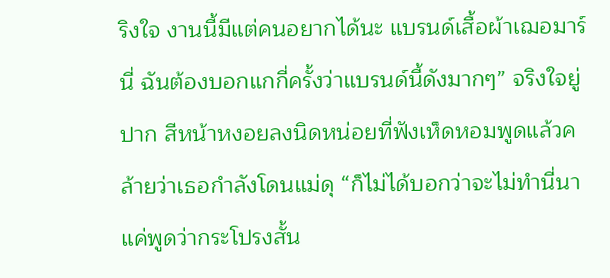ริงใจ งานนี้มีแต่คนอยากได้นะ แบรนด์เสื้อผ้าเฌอมาร์นี่ ฉันต้องบอกแกกี่ครั้งว่าแบรนด์นี้ดังมากๆ” จริงใจยู่ปาก สีหน้าหงอยลงนิดหน่อยที่ฟังเห็ดหอมพูดแล้วคล้ายว่าเธอกำลังโดนแม่ดุ “ก็ไม่ได้บอกว่าจะไม่ทำนี่นา แค่พูดว่ากระโปรงสั้น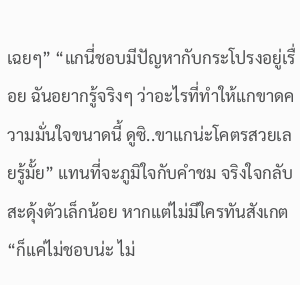เฉยๆ” “แกนี่ชอบมีปัญหากับกระโปรงอยู่เรื่อย ฉันอยากรู้จริงๆ ว่าอะไรที่ทำให้แกขาดความมั่นใจขนาดนี้ ดูซิ..ขาแกน่ะโคตรสวยเลยรู้มั้ย” แทนที่จะภูมิใจกับคำชม จริงใจกลับสะดุ้งตัวเล็กน้อย หากแต่ไม่มีใครทันสังเกต “ก็แค่ไม่ชอบน่ะ ไม่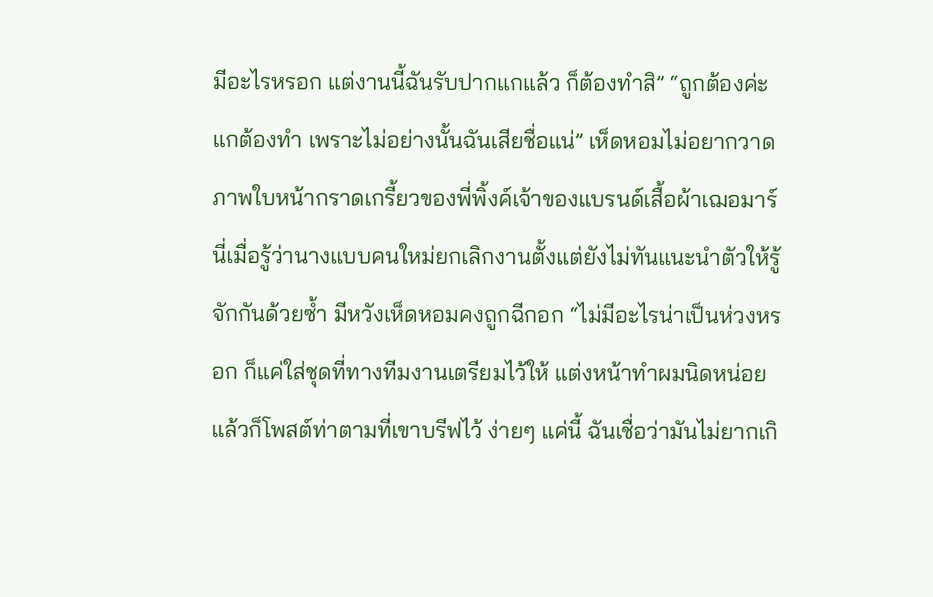มีอะไรหรอก แต่งานนี้ฉันรับปากแกแล้ว ก็ต้องทำสิ” “ถูกต้องค่ะ แกต้องทำ เพราะไม่อย่างนั้นฉันเสียชื่อแน่” เห็ดหอมไม่อยากวาดภาพใบหน้ากราดเกรี้ยวของพี่พิ้งค์เจ้าของแบรนด์เสื้อผ้าเฌอมาร์นี่เมื่อรู้ว่านางแบบคนใหม่ยกเลิกงานตั้งแต่ยังไม่ทันแนะนำตัวให้รู้จักกันด้วยซ้ำ มีหวังเห็ดหอมคงถูกฉีกอก “ไม่มีอะไรน่าเป็นห่วงหรอก ก็แค่ใส่ชุดที่ทางทีมงานเตรียมไว้ให้ แต่งหน้าทำผมนิดหน่อย แล้วก็โพสต์ท่าตามที่เขาบรีฟไว้ ง่ายๆ แค่นี้ ฉันเชื่อว่ามันไม่ยากเกิ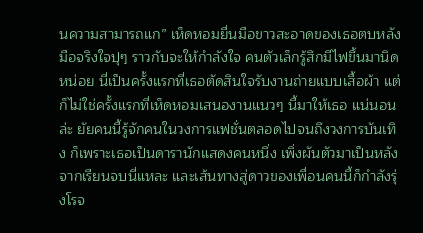นความสามารถแก” เห็ดหอมยื่นมือขาวสะอาดของเธอตบหลังมือจริงใจปุๆ ราวกับจะให้กำลังใจ คนตัวเล็กรู้สึกมีไฟขึ้นมานิดหน่อย นี่เป็นครั้งแรกที่เธอตัดสินใจรับงานถ่ายแบบเสื้อผ้า แต่ก็ไม่ใช่ครั้งแรกที่เห็ดหอมเสนองานแนวๆ นี้มาให้เธอ แน่นอนล่ะ ยัยคนนี้รู้จักคนในวงการแฟชั่นตลอดไปจนถึงวงการบันเทิง ก็เพราะเธอเป็นดารานักแสดงคนหนึ่ง เพิ่งผันตัวมาเป็นหลังจากเรียนจบนี่แหละ และเส้นทางสู่ดาวของเพื่อนคนนี้ก็กำลังรุ่งโรจ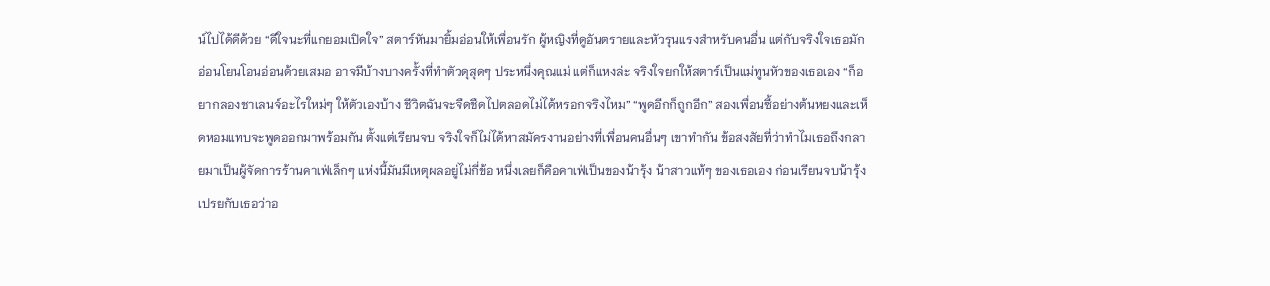น์ไปได้ดีด้วย “ดีใจนะที่แกยอมเปิดใจ” สตาร์หันมายิ้มอ่อนให้เพื่อนรัก ผู้หญิงที่ดูอันตรายและหัวรุนแรงสำหรับคนอื่น แต่กับจริงใจเธอมักอ่อนโยนโอนอ่อนด้วยเสมอ อาจมีบ้างบางครั้งที่ทำตัวดุสุดๆ ประหนึ่งคุณแม่ แต่ก็แหงล่ะ จริงใจยกให้สตาร์เป็นแม่ทูนหัวของเธอเอง “ก็อยากลองชาเลนจ์อะไรใหม่ๆ ให้ตัวเองบ้าง ชีวิตฉันจะจืดชืดไปตลอดไม่ได้หรอกจริงไหม” “พูดอีกก็ถูกอีก” สองเพื่อนซี้อย่างต้นหยงและเห็ดหอมแทบจะพูดออกมาพร้อมกัน ตั้งแต่เรียนจบ จริงใจก็ไม่ได้หาสมัครงานอย่างที่เพื่อนคนอื่นๆ เขาทำกัน ข้อสงสัยที่ว่าทำไมเธอถึงกลายมาเป็นผู้จัดการร้านคาเฟ่เล็กๆ แห่งนี้มันมีเหตุผลอยู่ไม่กี่ข้อ หนึ่งเลยก็คือคาเฟ่เป็นของน้ารุ้ง น้าสาวแท้ๆ ของเธอเอง ก่อนเรียนจบน้ารุ้งเปรยกับเธอว่าอ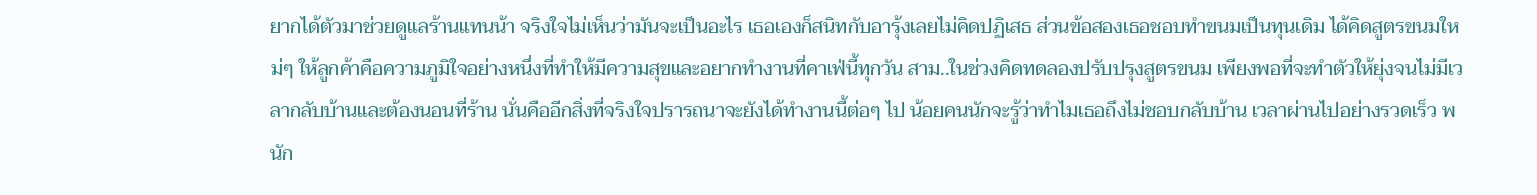ยากได้ตัวมาช่วยดูแลร้านแทนน้า จริงใจไม่เห็นว่ามันจะเป็นอะไร เธอเองก็สนิทกับอารุ้งเลยไม่คิดปฏิเสธ ส่วนข้อสองเธอชอบทำขนมเป็นทุนเดิม ได้คิดสูตรขนมใหม่ๆ ให้ลูกค้าคือความภูมิใจอย่างหนึ่งที่ทำให้มีความสุขและอยากทำงานที่คาเฟ่นี้ทุกวัน สาม..ในช่วงคิดทดลองปรับปรุงสูตรขนม เพียงพอที่จะทำตัวให้ยุ่งจนไม่มีเวลากลับบ้านและต้องนอนที่ร้าน นั่นคืออีกสิ่งที่จริงใจปรารถนาจะยังได้ทำงานนี้ต่อๆ ไป น้อยคนนักจะรู้ว่าทำไมเธอถึงไม่ชอบกลับบ้าน เวลาผ่านไปอย่างรวดเร็ว พนัก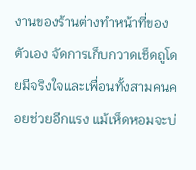งานของร้านต่างทำหน้าที่ของตัวเอง จัดการเก็บกวาดเช็ดถูโดยมีจริงใจและเพื่อนทั้งสามคนคอยช่วยอีกแรง แม้เห็ดหอมจะบ่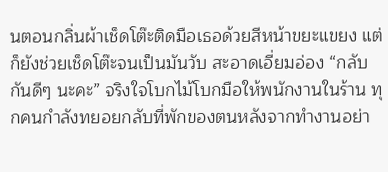นตอนกลิ่นผ้าเช็ดโต๊ะติดมือเธอด้วยสีหน้าขยะแขยง แต่ก็ยังช่วยเช็ดโต๊ะจนเป็นมันวับ สะอาดเอี่ยมอ่อง “กลับกันดีๆ นะคะ” จริงใจโบกไม้โบกมือให้พนักงานในร้าน ทุกคนกำลังทยอยกลับที่พักของตนหลังจากทำงานอย่า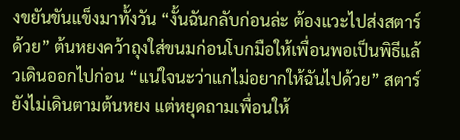งขยันขันแข็งมาทั้งวัน “งั้นฉันกลับก่อนล่ะ ต้องแวะไปส่งสตาร์ด้วย” ต้นหยงคว้าถุงใส่ขนมก่อนโบกมือให้เพื่อนพอเป็นพิธีแล้วเดินออกไปก่อน “แน่ใจนะว่าแกไม่อยากให้ฉันไปด้วย” สตาร์ยังไม่เดินตามต้นหยง แต่หยุดถามเพื่อนให้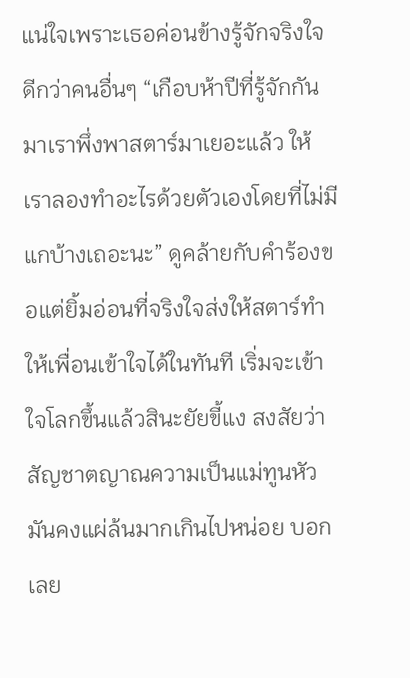แน่ใจเพราะเธอค่อนข้างรู้จักจริงใจดีกว่าคนอื่นๆ “เกือบห้าปีที่รู้จักกันมาเราพึ่งพาสตาร์มาเยอะแล้ว ให้เราลองทำอะไรด้วยตัวเองโดยที่ไม่มีแกบ้างเถอะนะ” ดูคล้ายกับคำร้องขอแต่ยิ้มอ่อนที่จริงใจส่งให้สตาร์ทำให้เพื่อนเข้าใจได้ในทันที เริ่มจะเข้าใจโลกขึ้นแล้วสินะยัยขี้แง สงสัยว่าสัญชาตญาณความเป็นแม่ทูนหัวมันคงแผ่ล้นมากเกินไปหน่อย บอกเลย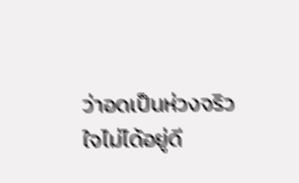ว่าอดเป็นห่วงจริวใจไม่ได้อยู่ดี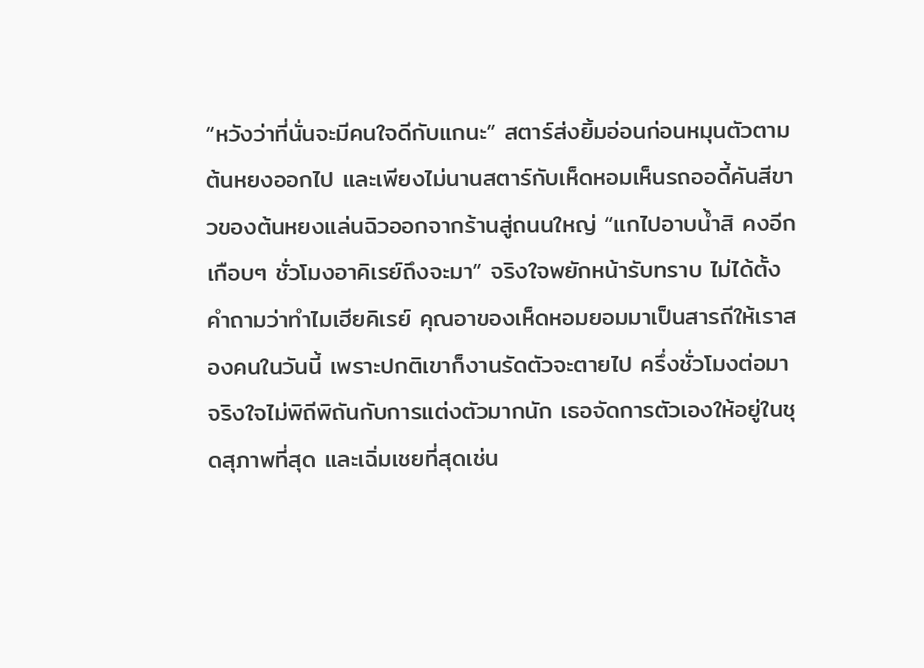“หวังว่าที่นั่นจะมีคนใจดีกับแกนะ” สตาร์ส่งยิ้มอ่อนก่อนหมุนตัวตามต้นหยงออกไป และเพียงไม่นานสตาร์กับเห็ดหอมเห็นรถออดี้คันสีขาวของต้นหยงแล่นฉิวออกจากร้านสู่ถนนใหญ่ “แกไปอาบน้ำสิ คงอีกเกือบๆ ชั่วโมงอาคิเรย์ถึงจะมา” จริงใจพยักหน้ารับทราบ ไม่ได้ตั้งคำถามว่าทำไมเฮียคิเรย์ คุณอาของเห็ดหอมยอมมาเป็นสารถีให้เราสองคนในวันนี้ เพราะปกติเขาก็งานรัดตัวจะตายไป ครึ่งชั่วโมงต่อมา จริงใจไม่พิถีพิถันกับการแต่งตัวมากนัก เธอจัดการตัวเองให้อยู่ในชุดสุภาพที่สุด และเฉิ่มเชยที่สุดเช่น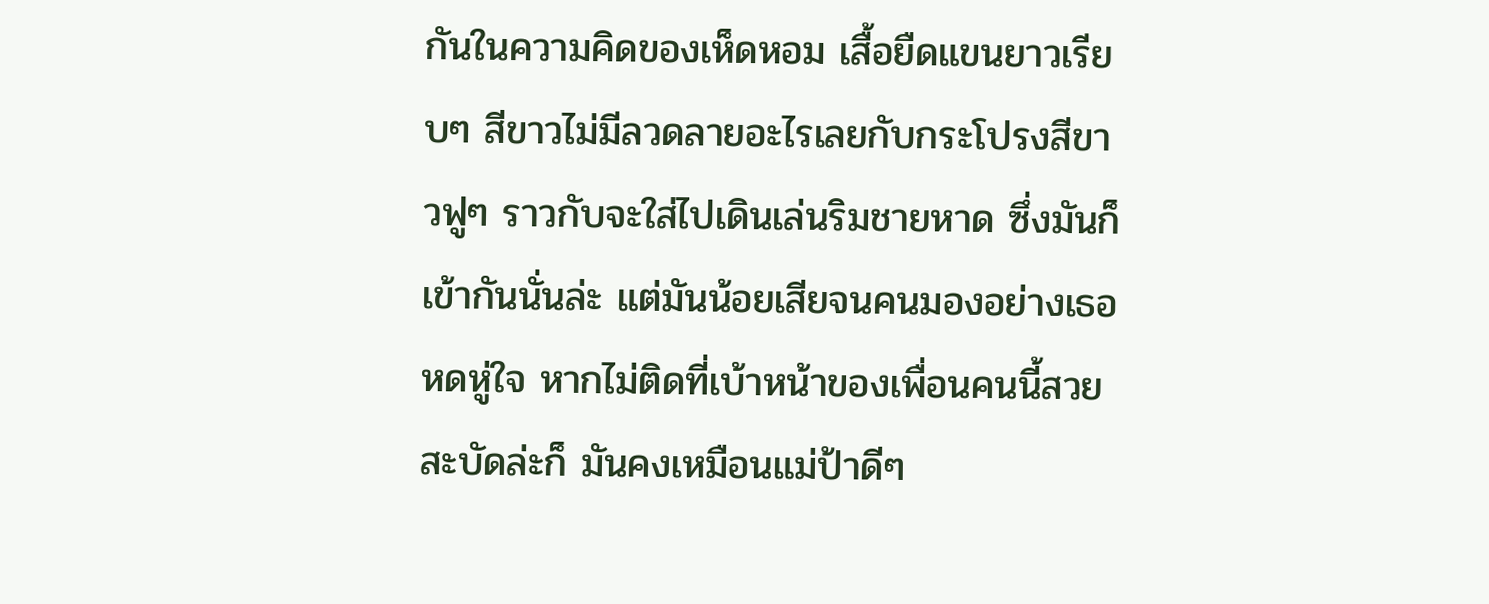กันในความคิดของเห็ดหอม เสื้อยืดแขนยาวเรียบๆ สีขาวไม่มีลวดลายอะไรเลยกับกระโปรงสีขาวฟูๆ ราวกับจะใส่ไปเดินเล่นริมชายหาด ซึ่งมันก็เข้ากันนั่นล่ะ แต่มันน้อยเสียจนคนมองอย่างเธอหดหู่ใจ หากไม่ติดที่เบ้าหน้าของเพื่อนคนนี้สวยสะบัดล่ะก็ มันคงเหมือนแม่ป้าดีๆ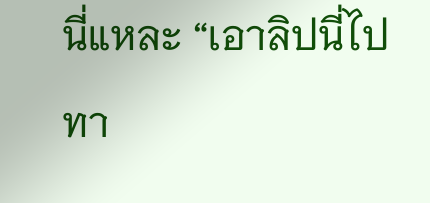นี่แหละ “เอาลิปนี่ไปทา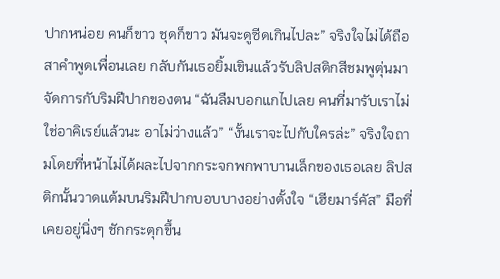ปากหน่อย คนก็ขาว ชุดก็ขาว มันจะดูซีดเกินไปละ” จริงใจไม่ได้ถือสาคำพูดเพื่อนเลย กลับกันเธอยิ้มเขินแล้วรับลิปสติกสีชมพูตุ่นมาจัดการกับริมฝีปากของตน “ฉันลืมบอกแกไปเลย คนที่มารับเราไม่ใช่อาคิเรย์แล้วนะ อาไม่ว่างแล้ว” “งั้นเราจะไปกับใครล่ะ” จริงใจถามโดยที่หน้าไม่ได้ผละไปจากกระจกพกพาบานเล็กของเธอเลย ลิปสติกนั้นวาดแต้มบนริมฝีปากบอบบางอย่างตั้งใจ “เฮียมาร์คัส” มือที่เคยอยู่นิ่งๆ ชักกระตุกขึ้น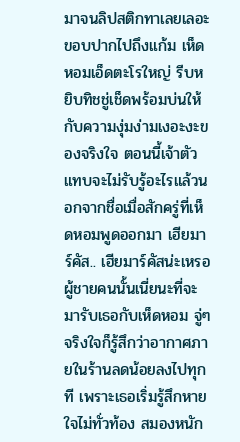มาจนลิปสติกทาเลยเลอะขอบปากไปถึงแก้ม เห็ดหอมเอ็ดตะโรใหญ่ รีบหยิบทิชชู่เช็ดพร้อมบ่นให้กับความงุ่มง่ามเงอะงะของจริงใจ ตอนนี้เจ้าตัวแทบจะไม่รับรู้อะไรแล้วนอกจากชื่อเมื่อสักครู่ที่เห็ดหอมพูดออกมา เฮียมาร์คัส.. เฮียมาร์คัสน่ะเหรอ ผู้ชายคนนั้นเนี่ยนะที่จะมารับเธอกับเห็ดหอม จู่ๆ จริงใจก็รู้สึกว่าอากาศภายในร้านลดน้อยลงไปทุกที เพราะเธอเริ่มรู้สึกหายใจไม่ทั่วท้อง สมองหนัก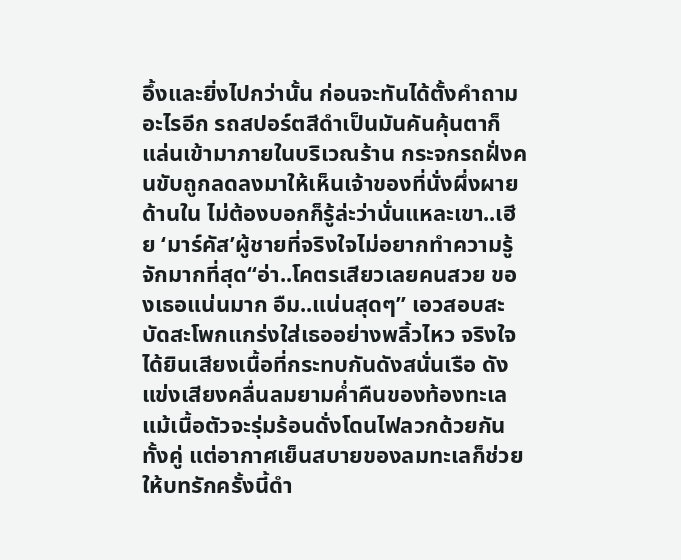อึ้งและยิ่งไปกว่านั้น ก่อนจะทันได้ตั้งคำถามอะไรอีก รถสปอร์ตสีดำเป็นมันคันคุ้นตาก็แล่นเข้ามาภายในบริเวณร้าน กระจกรถฝั่งคนขับถูกลดลงมาให้เห็นเจ้าของที่นั่งผึ่งผายด้านใน ไม่ต้องบอกก็รู้ล่ะว่านั่นแหละเขา..เฮีย ‘มาร์คัส’ผู้ชายที่จริงใจไม่อยากทำความรู้จักมากที่สุด“อ่า..โคตรเสียวเลยคนสวย ของเธอแน่นมาก อืม..แน่นสุดๆ” เอวสอบสะบัดสะโพกแกร่งใส่เธออย่างพลิ้วไหว จริงใจได้ยินเสียงเนื้อที่กระทบกันดังสนั่นเรือ ดังแข่งเสียงคลื่นลมยามค่ำคืนของท้องทะเล แม้เนื้อตัวจะรุ่มร้อนดั่งโดนไฟลวกด้วยกันทั้งคู่ แต่อากาศเย็นสบายของลมทะเลก็ช่วยให้บทรักครั้งนี้ดำ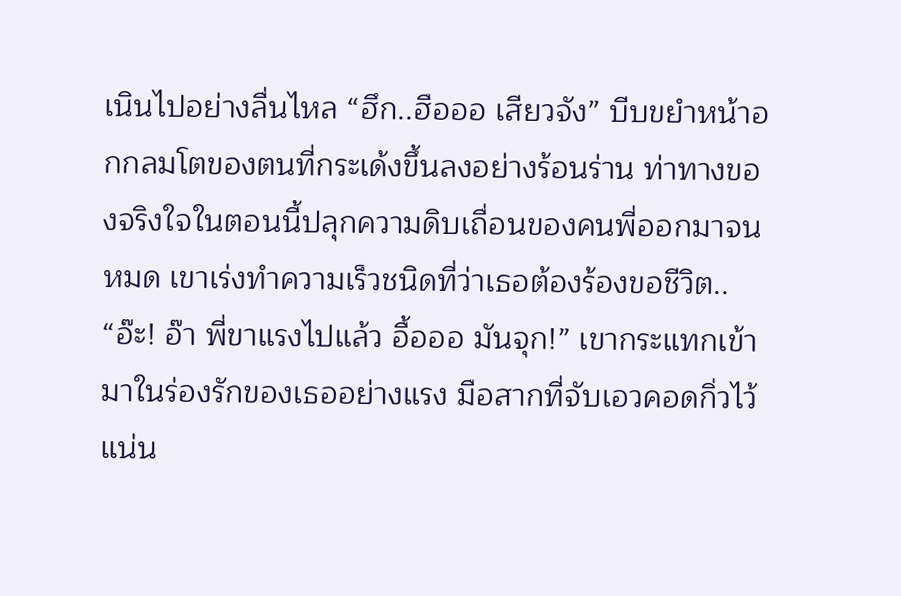เนินไปอย่างลื่นไหล “ฮึก..ฮือออ เสียวจัง” บีบขยำหน้าอกกลมโตของตนที่กระเด้งขึ้นลงอย่างร้อนร่าน ท่าทางของจริงใจในตอนนี้ปลุกความดิบเถื่อนของคนพี่ออกมาจนหมด เขาเร่งทำความเร็วชนิดที่ว่าเธอต้องร้องขอชีวิต.. “อ๊ะ! อ๊า พี่ขาแรงไปแล้ว อื้อออ มันจุก!” เขากระแทกเข้ามาในร่องรักของเธออย่างแรง มือสากที่จับเอวคอดกิ่วไว้แน่น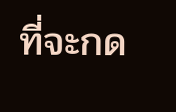ที่จะกด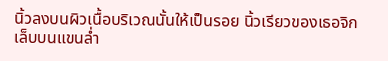นิ้วลงบนผิวเนื้อบริเวณนั้นให้เป็นรอย นิ้วเรียวของเธอจิกเล็บบนแขนล่ำ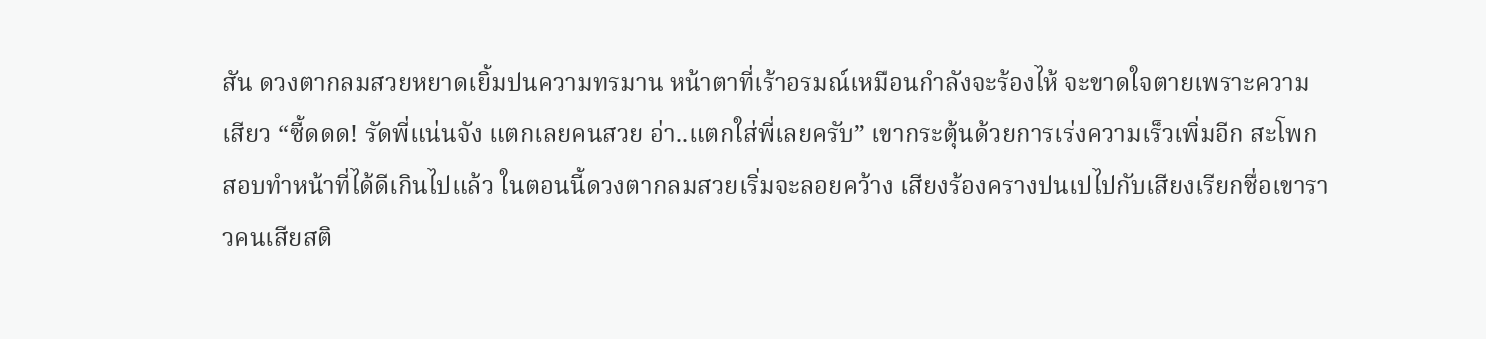สัน ดวงตากลมสวยหยาดเยิ้มปนความทรมาน หน้าตาที่เร้าอรมณ์เหมือนกำลังจะร้องไห้ จะขาดใจตายเพราะความเสียว “ซี้ดดด! รัดพี่แน่นจัง แตกเลยคนสวย อ่า..แตกใส่พี่เลยครับ” เขากระตุ้นด้วยการเร่งความเร็วเพิ่มอีก สะโพกสอบทำหน้าที่ได้ดีเกินไปแล้ว ในตอนนี้ดวงตากลมสวยเริ่มจะลอยคว้าง เสียงร้องครางปนเปไปกับเสียงเรียกชื่อเขาราวคนเสียสติ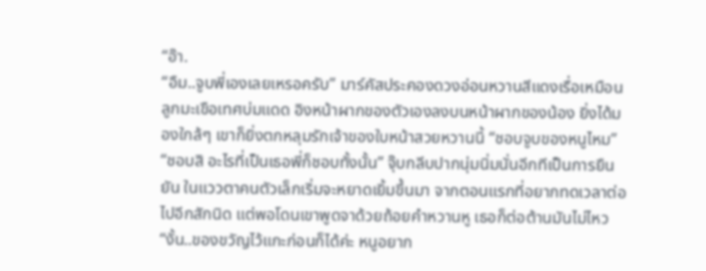“อ๊า.
“อืม..จูบพี่เองเลยเหรอครับ” มาร์คัสประคองดวงอ่อนหวานสีแดงเรื่อเหมือนลูกมะเขือเทศบ่มแดด อิงหน้าผากของตัวเองลงบนหน้าผากของน้อง ยิ่งได้มองใกล้ๆ เขาก็ยิ่งตกหลุมรักเจ้าของใบหน้าสวยหวานนี้ “ชอบจูบของหนูไหม” “ชอบสิ อะไรที่เป็นเธอพี่ก็ชอบทั้งนั้น” จุ๊บกลีบปากนุ่มนิ่มนั่นอีกทีเป็นการยืนยัน ในแววตาคนตัวเล็กเริ่มจะหยาดเยิ้มขึ้นมา จากตอนแรกที่อยากทดเวลาต่อไปอีกสักนิด แต่พอโดนเขาพูดจาด้วยถ้อยคำหวานหู เธอก็ต่อต้านมันไม่ไหว “งั้น..ของขวัญไว้แกะก่อนก็ได้ค่ะ หนูอยาก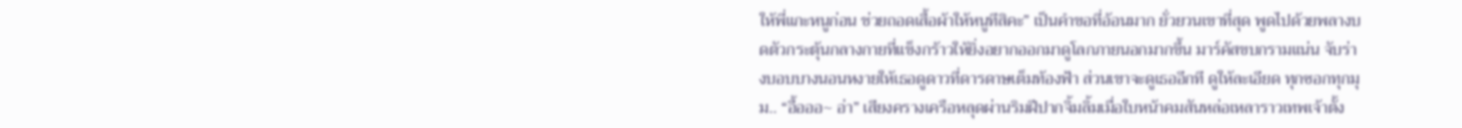ให้พี่แกะหนูก่อน ช่วยถอดเสื้อผ้าให้หนูทีสิคะ” เป็นคำขอที่อ้อนมาก ยั่วยวนเขาที่สุด พูดไปด้วยพลางบดตัวกระตุ้นกลางกายที่แข็งกร้าวให้ยิ่งอยากออกมาดูโลกภายนอกมากขึ้น มาร์คัสขบกรามแน่น จับร่างบอบบางนอนหงายให้เธอดูดาวที่ดารดาษเต็มท้องฟ้า ส่วนเขาจะดูเธออีกที ดูให้ละเอียด ทุกซอกทุกมุม.. “อื้อออ~ อ่า” เสียงครางเครือหลุดผ่านริมฝีปากจิ้มลิ้มเมื่อใบหน้าคมสันหล่อเหลาราวเทพเจ้าตั้ง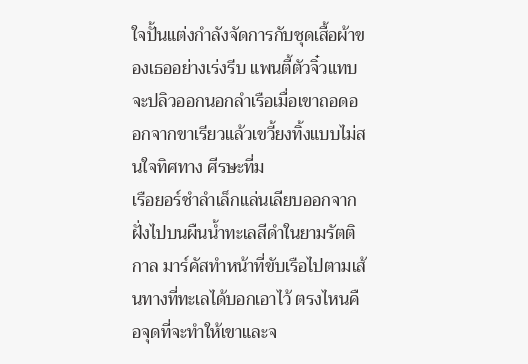ใจปั้นแต่งกำลังจัดการกับชุดเสื้อผ้าของเธออย่างเร่งรีบ แพนตี้ตัวจิ๋วแทบจะปลิวออกนอกลำเรือเมื่อเขาถอดออกจากขาเรียวแล้วเขวี้ยงทิ้งแบบไม่สนใจทิศทาง ศีรษะที่ม
เรือยอร์ชำลำเล็กแล่นเลียบออกจากฝั่งไปบนผืนน้ำทะเลสีดำในยามรัตติกาล มาร์คัสทำหน้าที่ขับเรือไปตามเส้นทางที่ทะเลได้บอกเอาไว้ ตรงไหนคือจุดที่จะทำให้เขาและจ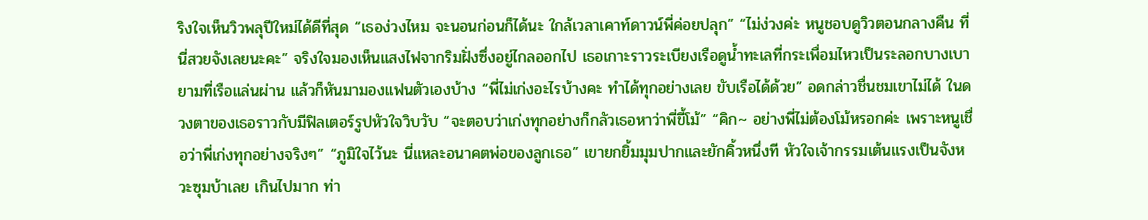ริงใจเห็นวิวพลุปีใหม่ได้ดีที่สุด “เธอง่วงไหม จะนอนก่อนก็ได้นะ ใกล้เวลาเคาท์ดาวน์พี่ค่อยปลุก” “ไม่ง่วงค่ะ หนูชอบดูวิวตอนกลางคืน ที่นี่สวยจังเลยนะคะ” จริงใจมองเห็นแสงไฟจากริมฝั่งซึ่งอยู่ไกลออกไป เธอเกาะราวระเบียงเรือดูน้ำทะเลที่กระเพื่อมไหวเป็นระลอกบางเบายามที่เรือแล่นผ่าน แล้วก็หันมามองแฟนตัวเองบ้าง “พี่ไม่เก่งอะไรบ้างคะ ทำได้ทุกอย่างเลย ขับเรือได้ด้วย” อดกล่าวชื่นชมเขาไม่ได้ ในดวงตาของเธอราวกับมีฟิลเตอร์รูปหัวใจวิบวับ “จะตอบว่าเก่งทุกอย่างก็กลัวเธอหาว่าพี่ขี้โม้” “คิก~ อย่างพี่ไม่ต้องโม้หรอกค่ะ เพราะหนูเชื่อว่าพี่เก่งทุกอย่างจริงๆ” “ภูมิใจไว้นะ นี่แหละอนาคตพ่อของลูกเธอ” เขายกยิ้มมุมปากและยักคิ้วหนึ่งที หัวใจเจ้ากรรมเต้นแรงเป็นจังหวะซุมบ้าเลย เกินไปมาก ท่า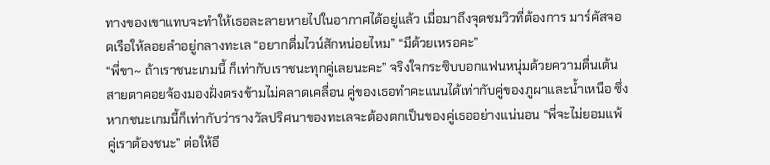ทางของเขาแทบจะทำให้เธอละลายหายไปในอากาศได้อยู่แล้ว เมื่อมาถึงจุดชมวิวที่ต้องการ มาร์คัสจอดเรือให้ลอยลำอยู่กลางทะเล “อยากดื่มไวน์สักหน่อยไหม” “มีด้วยเหรอคะ”
“พี่ขา~ ถ้าเราชนะเกมนี้ ก็เท่ากับเราชนะทุกคู่เลยนะคะ” จริงใจกระซิบบอกแฟนหนุ่มด้วยความตื่นเต้น สายตาคอยจ้องมองฝั่งตรงข้ามไม่คลาดเคลื่อน คู่ของเธอทำคะแนนได้เท่ากับคู่ของภูผาและน้ำเหนือ ซึ่งหากชนะเกมนี้ก็เท่ากับว่ารางวัลปริศนาของทะเลจะต้องตกเป็นของคู่เธออย่างแน่นอน “พี่จะไม่ยอมแพ้ คู่เราต้องชนะ” ต่อให้อี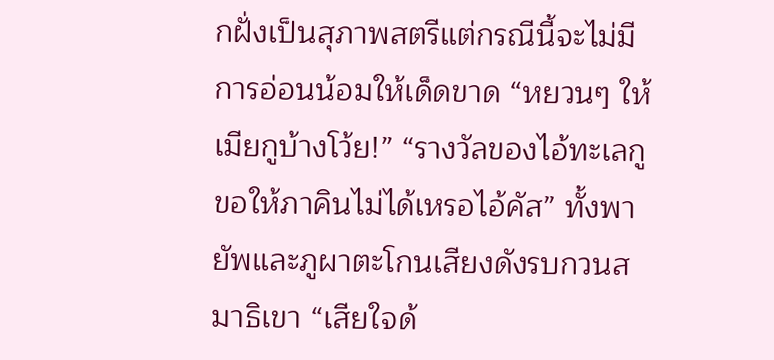กฝั่งเป็นสุภาพสตรีแต่กรณีนี้จะไม่มีการอ่อนน้อมให้เด็ดขาด “หยวนๆ ให้เมียกูบ้างโว้ย!” “รางวัลของไอ้ทะเลกูขอให้ภาคินไม่ได้เหรอไอ้คัส” ทั้งพายัพและภูผาตะโกนเสียงดังรบกวนสมาธิเขา “เสียใจด้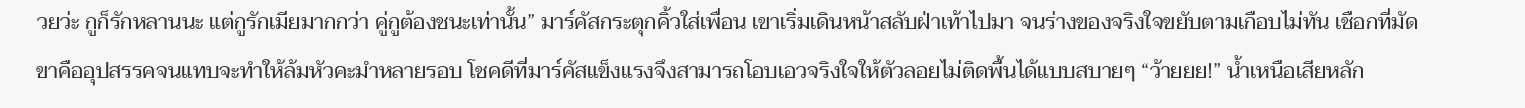วยว่ะ กูก็รักหลานนะ แต่กูรักเมียมากกว่า คู่กูต้องชนะเท่านั้น” มาร์คัสกระตุกคิ้วใส่เพื่อน เขาเริ่มเดินหน้าสลับฝ่าเท้าไปมา จนร่างของจริงใจขยับตามเกือบไม่ทัน เชือกที่มัดขาคืออุปสรรคจนแทบจะทำให้ล้มหัวคะมำหลายรอบ โชคดีที่มาร์คัสแข็งแรงจึงสามารถโอบเอวจริงใจให้ตัวลอยไม่ติดพื้นได้แบบสบายๆ “ว้ายยย!” น้ำเหนือเสียหลัก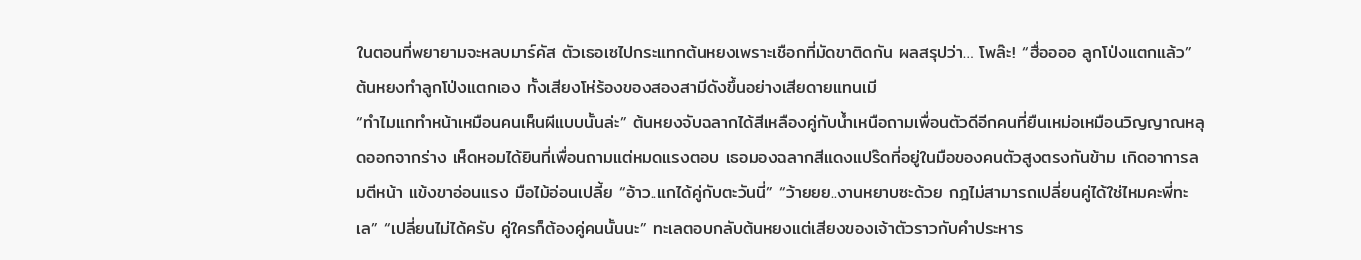ในตอนที่พยายามจะหลบมาร์คัส ตัวเธอเซไปกระแทกต้นหยงเพราะเชือกที่มัดขาติดกัน ผลสรุปว่า… โพล๊ะ! “ฮื่ออออ ลูกโป่งแตกแล้ว” ต้นหยงทำลูกโป่งแตกเอง ทั้งเสียงโห่ร้องของสองสามีดังขึ้นอย่างเสียดายแทนเมี
“ทำไมแกทำหน้าเหมือนคนเห็นผีแบบนั้นล่ะ” ต้นหยงจับฉลากได้สีเหลืองคู่กับน้ำเหนือถามเพื่อนตัวดีอีกคนที่ยืนเหม่อเหมือนวิญญาณหลุดออกจากร่าง เห็ดหอมได้ยินที่เพื่อนถามแต่หมดแรงตอบ เธอมองฉลากสีแดงแปร๊ดที่อยู่ในมือของคนตัวสูงตรงกันข้าม เกิดอาการลมตีหน้า แข้งขาอ่อนแรง มือไม้อ่อนเปลี้ย “อ้าว..แกได้คู่กับตะวันนี่” “ว้ายยย..งานหยาบซะด้วย กฎไม่สามารถเปลี่ยนคู่ได้ใช่ไหมคะพี่ทะเล” “เปลี่ยนไม่ได้ครับ คู่ใครก็ต้องคู่คนนั้นนะ” ทะเลตอบกลับต้นหยงแต่เสียงของเจ้าตัวราวกับคำประหาร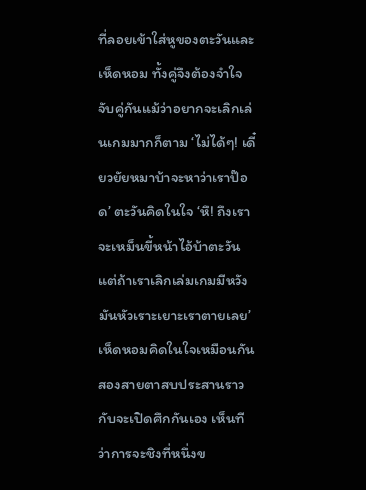ที่ลอยเข้าใส่หูของตะวันและเห็ดหอม ทั้งคู่จึงต้องจำใจจับคู่กันแม้ว่าอยากจะเลิกเล่นเกมมากก็ตาม ‘ไม่ได้ๆ! เดี๋ยวยัยหมาบ้าจะหาว่าเราป๊อด’ ตะวันคิดในใจ ‘หึ! ถึงเราจะเหม็นขี้หน้าไอ้บ้าตะวัน แต่ถ้าเราเลิกเล่มเกมมีหวังมันหัวเราะเยาะเราตายเลย’ เห็ดหอมคิดในใจเหมือนกัน สองสายตาสบประสานราวกับจะเปิดศึกกันเอง เห็นทีว่าการจะชิงที่หนึ่งข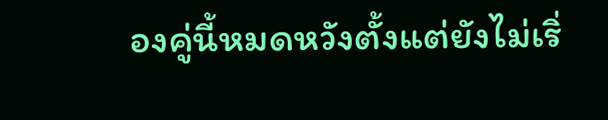องคู่นี้หมดหวังตั้งแต่ยังไม่เริ่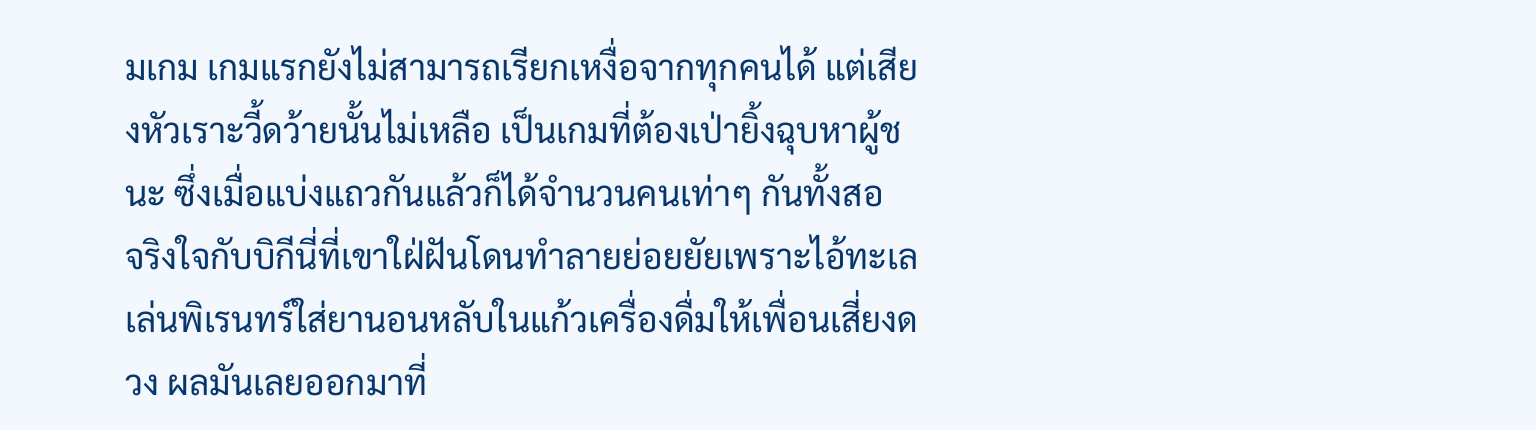มเกม เกมแรกยังไม่สามารถเรียกเหงื่อจากทุกคนได้ แต่เสียงหัวเราะวี้ดว้ายนั้นไม่เหลือ เป็นเกมที่ต้องเป่ายิ้งฉุบหาผู้ชนะ ซึ่งเมื่อแบ่งแถวกันแล้วก็ได้จำนวนคนเท่าๆ กันทั้งสอ
จริงใจกับบิกีนี่ที่เขาใฝ่ฝันโดนทำลายย่อยยัยเพราะไอ้ทะเลเล่นพิเรนทร์ใส่ยานอนหลับในแก้วเครื่องดื่มให้เพื่อนเสี่ยงดวง ผลมันเลยออกมาที่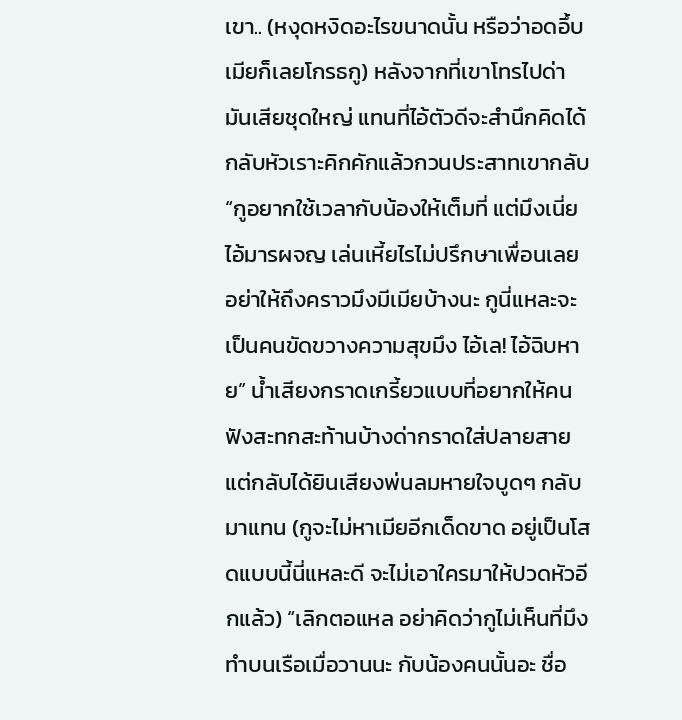เขา.. (หงุดหงิดอะไรขนาดนั้น หรือว่าอดอึ้บเมียก็เลยโกรธกู) หลังจากที่เขาโทรไปด่ามันเสียชุดใหญ่ แทนที่ไอ้ตัวดีจะสำนึกคิดได้กลับหัวเราะคิกคักแล้วกวนประสาทเขากลับ “กูอยากใช้เวลากับน้องให้เต็มที่ แต่มึงเนี่ยไอ้มารผจญ เล่นเหี้ยไรไม่ปรึกษาเพื่อนเลย อย่าให้ถึงคราวมึงมีเมียบ้างนะ กูนี่แหละจะเป็นคนขัดขวางความสุขมึง ไอ้เล! ไอ้ฉิบหาย” น้ำเสียงกราดเกรี้ยวแบบที่อยากให้คนฟังสะทกสะท้านบ้างด่ากราดใส่ปลายสาย แต่กลับได้ยินเสียงพ่นลมหายใจบูดๆ กลับมาแทน (กูจะไม่หาเมียอีกเด็ดขาด อยู่เป็นโสดแบบนี้นี่แหละดี จะไม่เอาใครมาให้ปวดหัวอีกแล้ว) “เลิกตอแหล อย่าคิดว่ากูไม่เห็นที่มึงทำบนเรือเมื่อวานนะ กับน้องคนนั้นอะ ชื่อ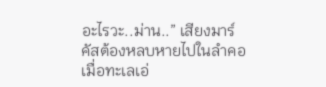อะไรวะ..ม่าน..” เสียงมาร์คัสต้องหลบหายไปในลำคอเมื่อทะเลเอ่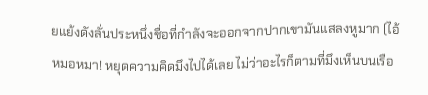ยแย้งดังลั่นประหนึ่งชื่อที่กำลังจะออกจากปากเขามันแสลงหูมาก (ไอ้หมอหมา! หยุดความคิดมึงไปได้เลย ไม่ว่าอะไรก็ตามที่มึงเห็นบนเรือ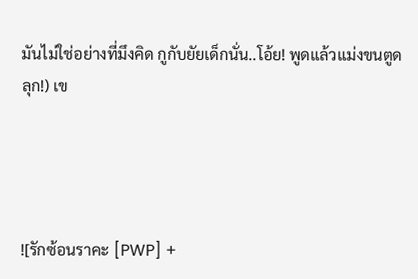มันไม่ใช่อย่างที่มึงคิด กูกับยัยเด็กนั่น..โอ้ย! พูดแล้วแม่งขนตูดลุก!) เข




![รักซ้อนราคะ [PWP] +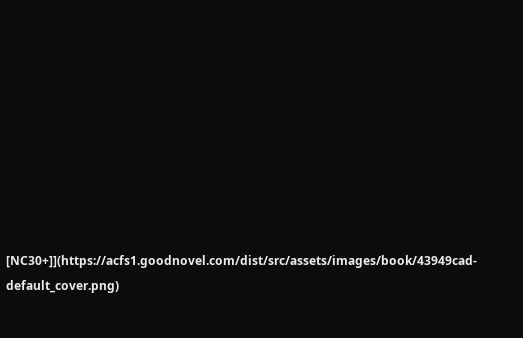[NC30+]](https://acfs1.goodnovel.com/dist/src/assets/images/book/43949cad-default_cover.png)